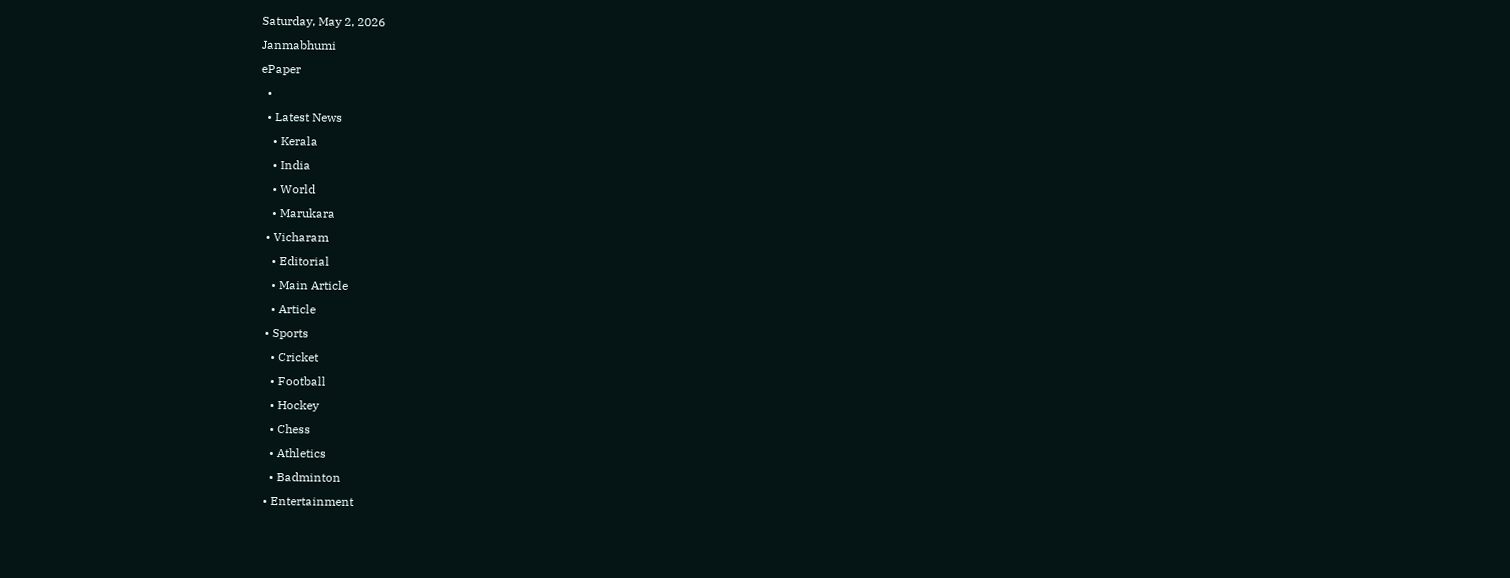Saturday, May 2, 2026
Janmabhumi
ePaper
  •
  • Latest News
    • Kerala
    • India
    • World
    • Marukara
  • Vicharam
    • Editorial
    • Main Article
    • Article
  • Sports
    • Cricket
    • Football
    • Hockey
    • Chess
    • Athletics
    • Badminton
  • Entertainment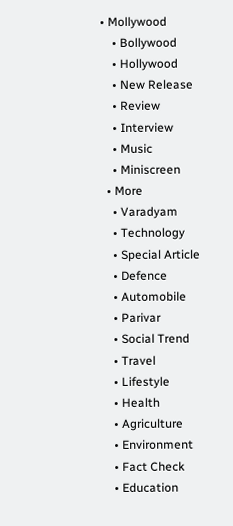• Mollywood
    • Bollywood
    • Hollywood
    • New Release
    • Review
    • Interview
    • Music
    • Miniscreen
  • More
    • Varadyam
    • Technology
    • Special Article
    • Defence
    • Automobile
    • Parivar
    • Social Trend
    • Travel
    • Lifestyle
    • Health
    • Agriculture
    • Environment
    • Fact Check
    • Education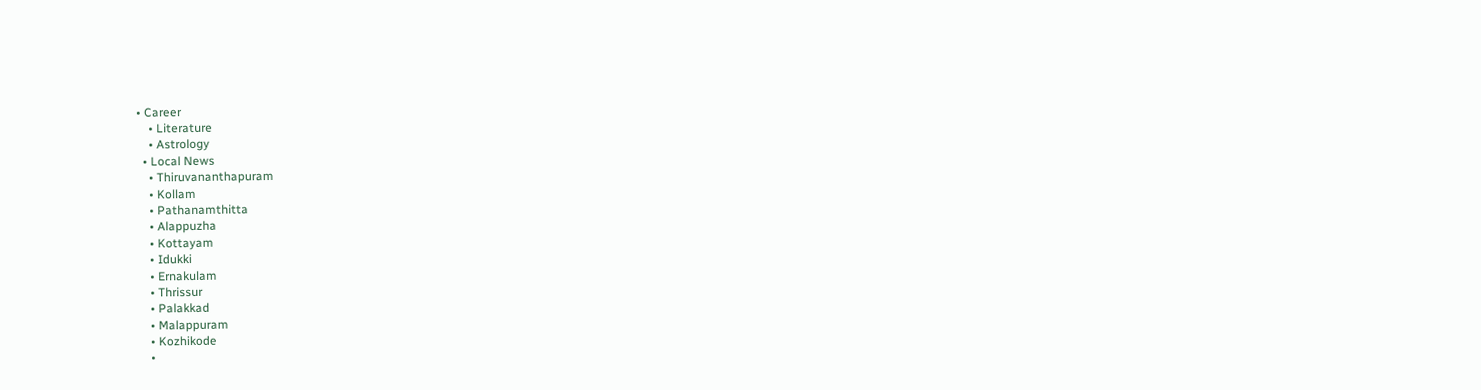• Career
    • Literature
    • Astrology
  • Local News
    • Thiruvananthapuram
    • Kollam
    • Pathanamthitta
    • Alappuzha
    • Kottayam
    • Idukki
    • Ernakulam
    • Thrissur
    • Palakkad
    • Malappuram
    • Kozhikode
    •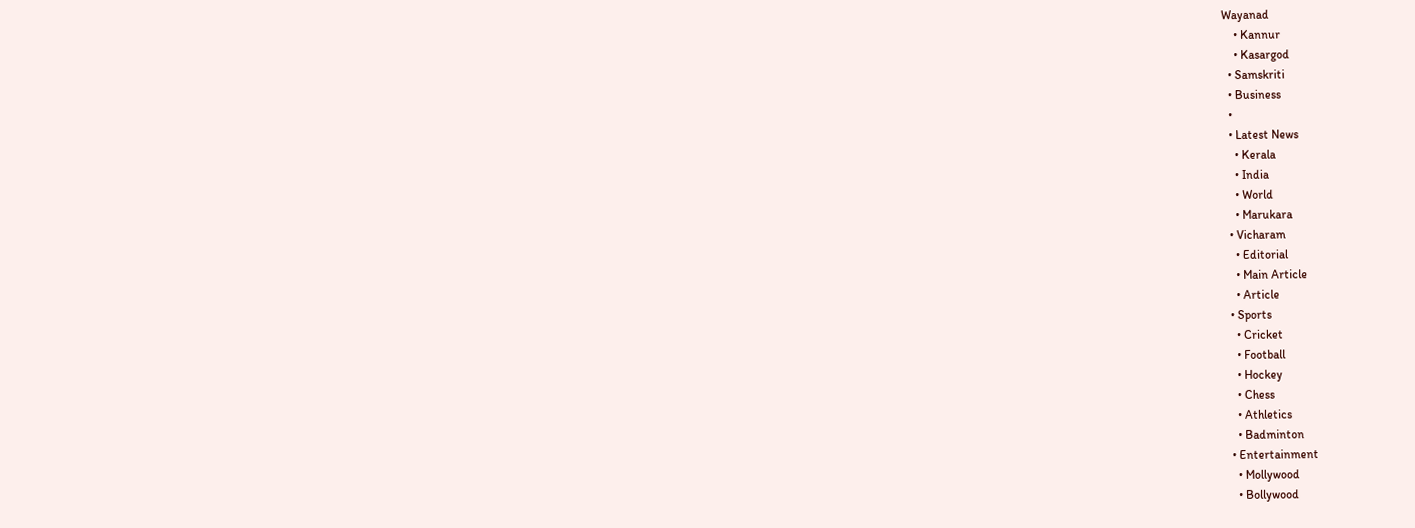Wayanad
    • Kannur
    • Kasargod
  • Samskriti
  • Business
  •
  • Latest News
    • Kerala
    • India
    • World
    • Marukara
  • Vicharam
    • Editorial
    • Main Article
    • Article
  • Sports
    • Cricket
    • Football
    • Hockey
    • Chess
    • Athletics
    • Badminton
  • Entertainment
    • Mollywood
    • Bollywood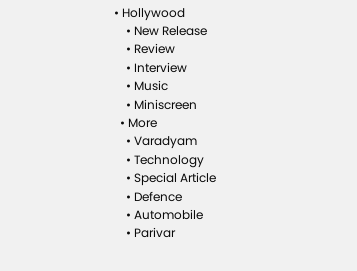• Hollywood
    • New Release
    • Review
    • Interview
    • Music
    • Miniscreen
  • More
    • Varadyam
    • Technology
    • Special Article
    • Defence
    • Automobile
    • Parivar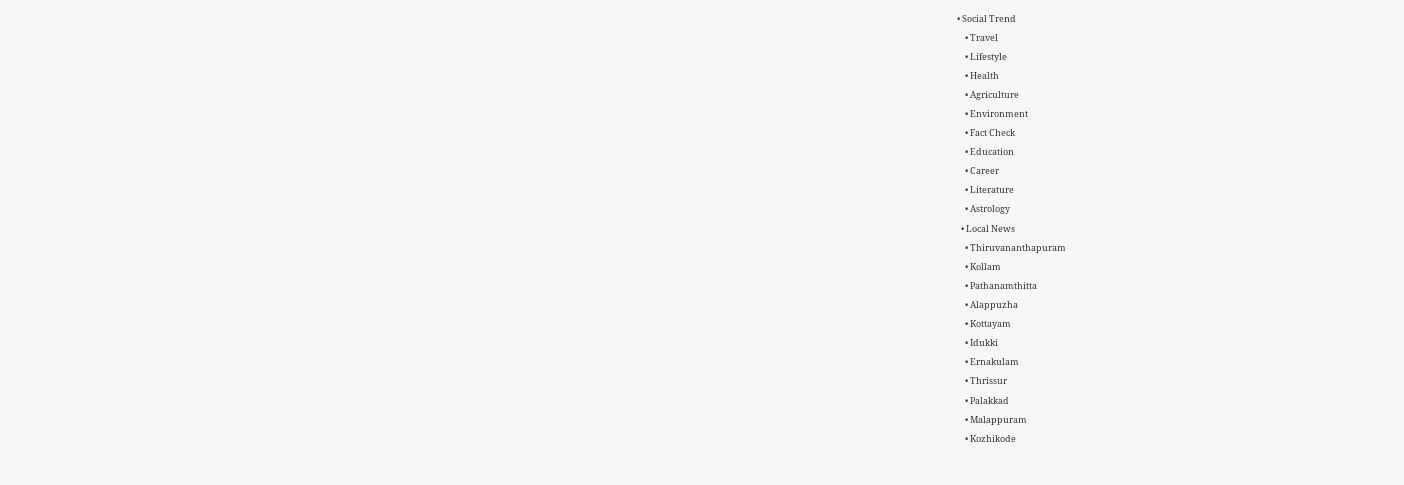• Social Trend
    • Travel
    • Lifestyle
    • Health
    • Agriculture
    • Environment
    • Fact Check
    • Education
    • Career
    • Literature
    • Astrology
  • Local News
    • Thiruvananthapuram
    • Kollam
    • Pathanamthitta
    • Alappuzha
    • Kottayam
    • Idukki
    • Ernakulam
    • Thrissur
    • Palakkad
    • Malappuram
    • Kozhikode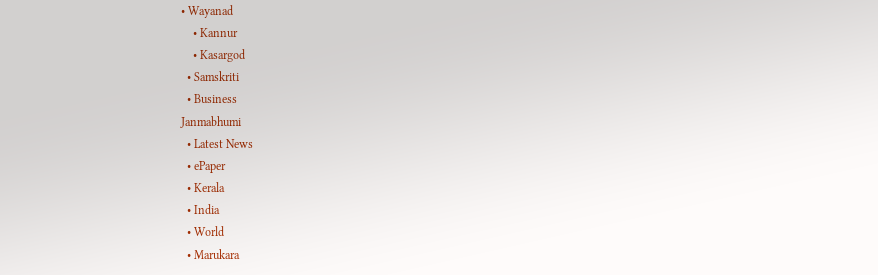• Wayanad
    • Kannur
    • Kasargod
  • Samskriti
  • Business
Janmabhumi
  • Latest News
  • ePaper
  • Kerala
  • India
  • World
  • Marukara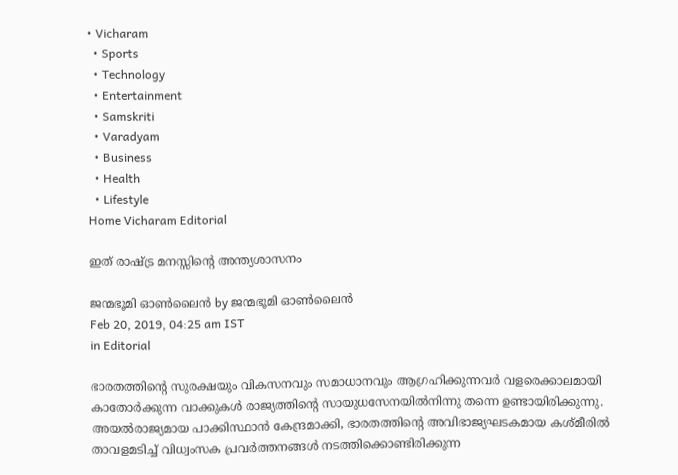• Vicharam
  • Sports
  • Technology
  • Entertainment
  • Samskriti
  • Varadyam
  • Business
  • Health
  • Lifestyle
Home Vicharam Editorial

ഇത് രാഷ്‌ട്ര മനസ്സിന്റെ അന്ത്യശാസനം

ജന്മഭൂമി ഓണ്‍ലൈന്‍ by ജന്മഭൂമി ഓണ്‍ലൈന്‍
Feb 20, 2019, 04:25 am IST
in Editorial

ഭാരതത്തിന്റെ സുരക്ഷയും വികസനവും സമാധാനവും ആഗ്രഹിക്കുന്നവര്‍ വളരെക്കാലമായി കാതോര്‍ക്കുന്ന വാക്കുകള്‍ രാജ്യത്തിന്റെ സായുധസേനയില്‍നിന്നു തന്നെ ഉണ്ടായിരിക്കുന്നു. അയല്‍രാജ്യമായ പാക്കിസ്ഥാന്‍ കേന്ദ്രമാക്കി, ഭാരതത്തിന്റെ അവിഭാജ്യഘടകമായ കശ്മീരില്‍ താവളമടിച്ച് വിധ്വംസക പ്രവര്‍ത്തനങ്ങള്‍ നടത്തിക്കൊണ്ടിരിക്കുന്ന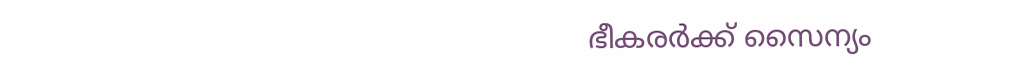ഭീകരര്‍ക്ക് സൈന്യം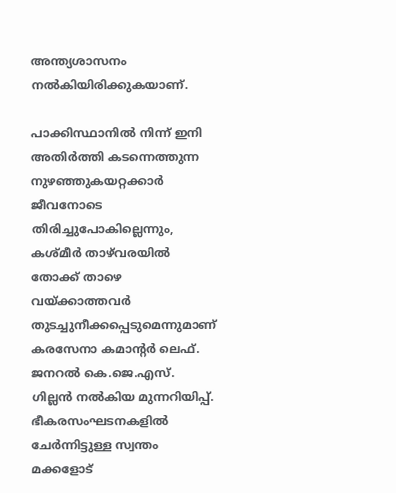അന്ത്യശാസനം നല്‍കിയിരിക്കുകയാണ്.

പാക്കിസ്ഥാനില്‍ നിന്ന് ഇനി അതിര്‍ത്തി കടന്നെത്തുന്ന നുഴഞ്ഞുകയറ്റക്കാര്‍ ജീവനോടെ തിരിച്ചുപോകില്ലെന്നും, കശ്മീര്‍ താഴ്‌വരയില്‍ തോക്ക് താഴെ വയ്‌ക്കാത്തവര്‍ തുടച്ചുനീക്കപ്പെടുമെന്നുമാണ് കരസേനാ കമാന്റര്‍ ലെഫ്. ജനറല്‍ കെ.ജെ.എസ്. ഗില്ലന്‍ നല്‍കിയ മുന്നറിയിപ്പ്. ഭീകരസംഘടനകളില്‍ ചേര്‍ന്നിട്ടുള്ള സ്വന്തം മക്കളോട്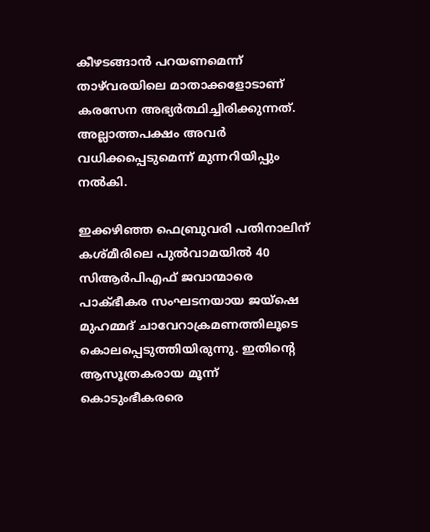കീഴടങ്ങാന്‍ പറയണമെന്ന് താഴ്‌വരയിലെ മാതാക്കളോടാണ് കരസേന അഭ്യര്‍ത്ഥിച്ചിരിക്കുന്നത്. അല്ലാത്തപക്ഷം അവര്‍ വധിക്കപ്പെടുമെന്ന് മുന്നറിയിപ്പും നല്‍കി.

ഇക്കഴിഞ്ഞ ഫെബ്രുവരി പതിനാലിന് കശ്മീരിലെ പുല്‍വാമയില്‍ 40 സിആര്‍പിഎഫ് ജവാന്മാരെ പാക്ഭീകര സംഘടനയായ ജയ്‌ഷെ മുഹമ്മദ് ചാവേറാക്രമണത്തിലൂടെ കൊലപ്പെടുത്തിയിരുന്നു. ഇതിന്റെ ആസൂത്രകരായ മൂന്ന് കൊടുംഭീകരരെ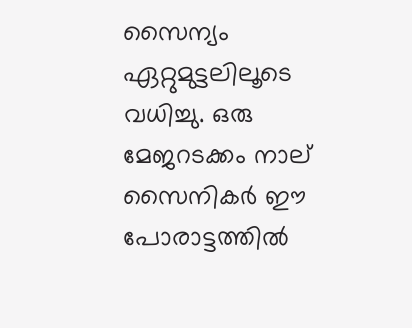സൈന്യം ഏറ്റുമുട്ടലിലൂടെ വധിച്ചു. ഒരു മേജറടക്കം നാല് സൈനികര്‍ ഈ പോരാട്ടത്തില്‍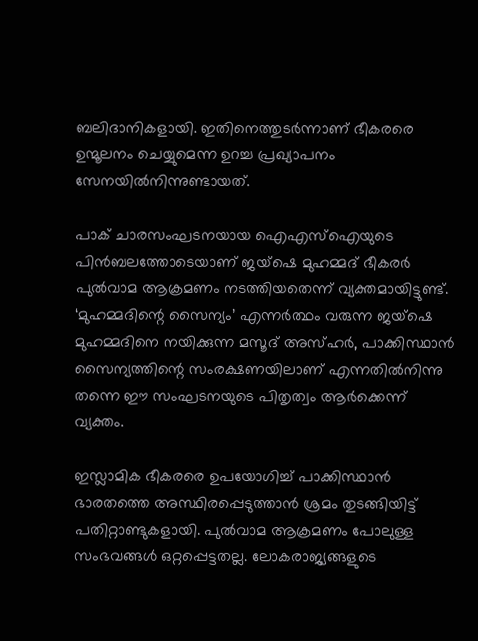ബലിദാനികളായി. ഇതിനെത്തുടര്‍ന്നാണ് ഭീകരരെ ഉന്മൂലനം ചെയ്യുമെന്ന ഉറച്ച പ്രഖ്യാപനം സേനയില്‍നിന്നുണ്ടായത്.

പാക് ചാരസംഘടനയായ ഐഎസ്‌ഐയുടെ പിന്‍ബലത്തോടെയാണ് ജയ്‌ഷെ മുഹമ്മദ് ഭീകരര്‍ പുല്‍വാമ ആക്രമണം നടത്തിയതെന്ന് വ്യക്തമായിട്ടുണ്ട്. ‘മുഹമ്മദിന്റെ സൈന്യം’ എന്നര്‍ത്ഥം വരുന്ന ജയ്‌ഷെ മുഹമ്മദിനെ നയിക്കുന്ന മസൂദ് അസ്ഹര്‍, പാക്കിസ്ഥാന്‍ സൈന്യത്തിന്റെ സംരക്ഷണയിലാണ് എന്നതില്‍നിന്നു തന്നെ ഈ സംഘടനയുടെ പിതൃത്വം ആര്‍ക്കെന്ന് വ്യക്തം.

ഇസ്ലാമിക ഭീകരരെ ഉപയോഗിച്ച് പാക്കിസ്ഥാന്‍ ഭാരതത്തെ അസ്ഥിരപ്പെടുത്താന്‍ ശ്രമം തുടങ്ങിയിട്ട് പതിറ്റാണ്ടുകളായി. പുല്‍വാമ ആക്രമണം പോലുള്ള സംഭവങ്ങള്‍ ഒറ്റപ്പെട്ടതല്ല. ലോകരാജ്യങ്ങളുടെ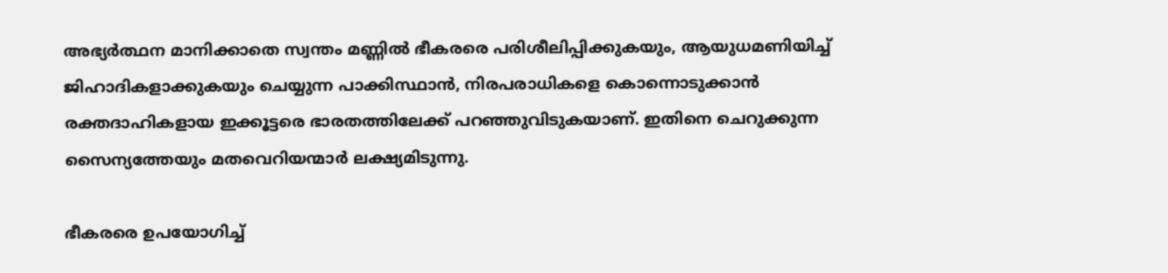അഭ്യര്‍ത്ഥന മാനിക്കാതെ സ്വന്തം മണ്ണില്‍ ഭീകരരെ പരിശീലിപ്പിക്കുകയും, ആയുധമണിയിച്ച് ജിഹാദികളാക്കുകയും ചെയ്യുന്ന പാക്കിസ്ഥാന്‍, നിരപരാധികളെ കൊന്നൊടുക്കാന്‍ രക്തദാഹികളായ ഇക്കൂട്ടരെ ഭാരതത്തിലേക്ക് പറഞ്ഞുവിടുകയാണ്. ഇതിനെ ചെറുക്കുന്ന സൈന്യത്തേയും മതവെറിയന്മാര്‍ ലക്ഷ്യമിടുന്നു.

ഭീകരരെ ഉപയോഗിച്ച്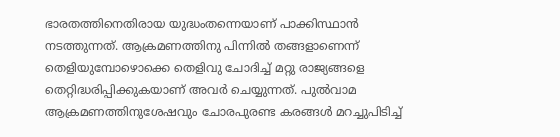ഭാരതത്തിനെതിരായ യുദ്ധംതന്നെയാണ് പാക്കിസ്ഥാന്‍ നടത്തുന്നത്. ആക്രമണത്തിനു പിന്നില്‍ തങ്ങളാണെന്ന് തെളിയുമ്പോഴൊക്കെ തെളിവു ചോദിച്ച് മറ്റു രാജ്യങ്ങളെ തെറ്റിദ്ധരിപ്പിക്കുകയാണ് അവര്‍ ചെയ്യുന്നത്. പുല്‍വാമ ആക്രമണത്തിനുശേഷവും ചോരപുരണ്ട കരങ്ങള്‍ മറച്ചുപിടിച്ച്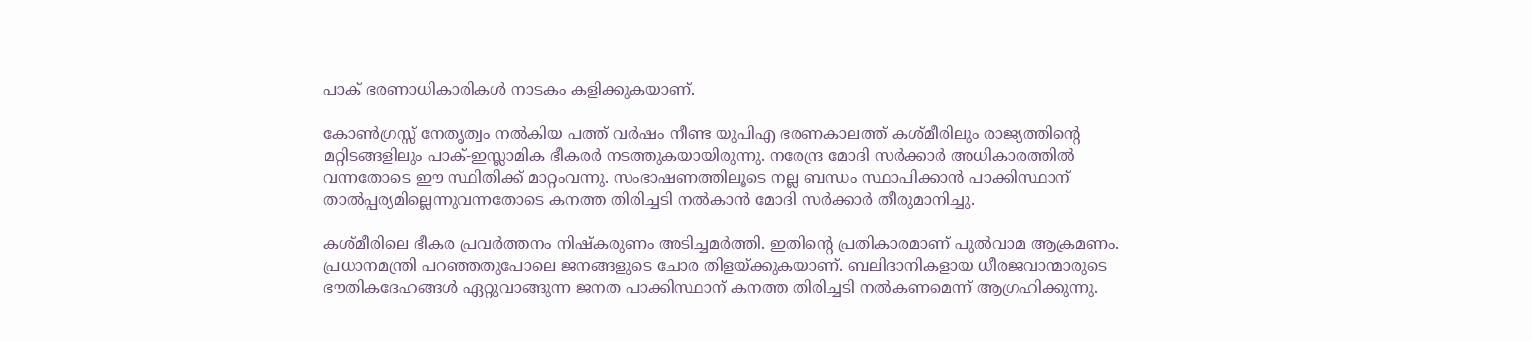പാക് ഭരണാധികാരികള്‍ നാടകം കളിക്കുകയാണ്.

കോണ്‍ഗ്രസ്സ് നേതൃത്വം നല്‍കിയ പത്ത് വര്‍ഷം നീണ്ട യുപിഎ ഭരണകാലത്ത് കശ്മീരിലും രാജ്യത്തിന്റെ മറ്റിടങ്ങളിലും പാക്-ഇസ്ലാമിക ഭീകരര്‍ നടത്തുകയായിരുന്നു. നരേന്ദ്ര മോദി സര്‍ക്കാര്‍ അധികാരത്തില്‍ വന്നതോടെ ഈ സ്ഥിതിക്ക് മാറ്റംവന്നു. സംഭാഷണത്തിലൂടെ നല്ല ബന്ധം സ്ഥാപിക്കാന്‍ പാക്കിസ്ഥാന് താല്‍പ്പര്യമില്ലെന്നുവന്നതോടെ കനത്ത തിരിച്ചടി നല്‍കാന്‍ മോദി സര്‍ക്കാര്‍ തീരുമാനിച്ചു.

കശ്മീരിലെ ഭീകര പ്രവര്‍ത്തനം നിഷ്‌കരുണം അടിച്ചമര്‍ത്തി. ഇതിന്റെ പ്രതികാരമാണ് പുല്‍വാമ ആക്രമണം. പ്രധാനമന്ത്രി പറഞ്ഞതുപോലെ ജനങ്ങളുടെ ചോര തിളയ്‌ക്കുകയാണ്. ബലിദാനികളായ ധീരജവാന്മാരുടെ ഭൗതികദേഹങ്ങള്‍ ഏറ്റുവാങ്ങുന്ന ജനത പാക്കിസ്ഥാന് കനത്ത തിരിച്ചടി നല്‍കണമെന്ന് ആഗ്രഹിക്കുന്നു.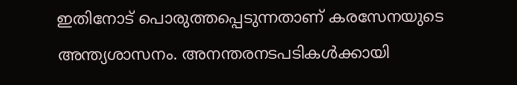ഇതിനോട് പൊരുത്തപ്പെടുന്നതാണ് കരസേനയുടെ അന്ത്യശാസനം. അനന്തരനടപടികള്‍ക്കായി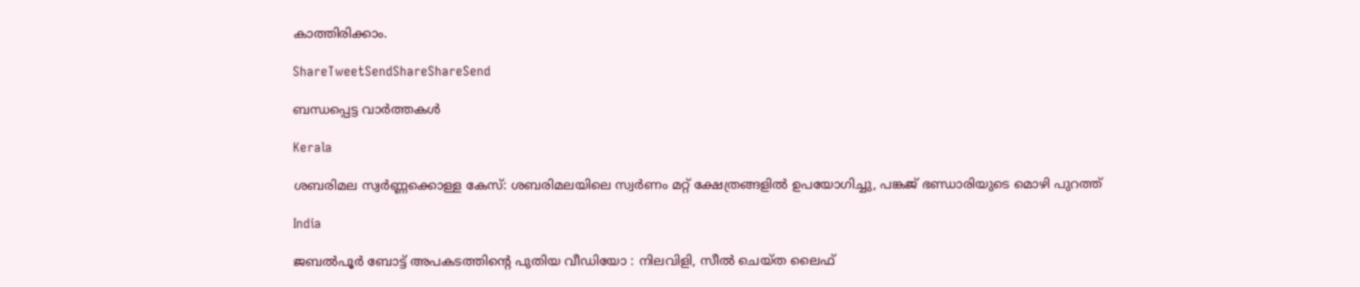കാത്തിരിക്കാം.

ShareTweetSendShareShareSend

ബന്ധപ്പെട്ട വാര്‍ത്തകള്‍

Kerala

ശബരിമല സ്വർണ്ണക്കൊള്ള കേസ്: ശബരിമലയിലെ സ്വർണം മറ്റ് ക്ഷേത്രങ്ങളിൽ ഉപയോഗിച്ചു, പങ്കജ് ഭണ്ഡാരിയുടെ മൊഴി പുറത്ത്

India

ജബൽപൂർ ബോട്ട് അപകടത്തിന്റെ പുതിയ വീഡിയോ : നിലവിളി, സീൽ ചെയ്ത ലൈഫ്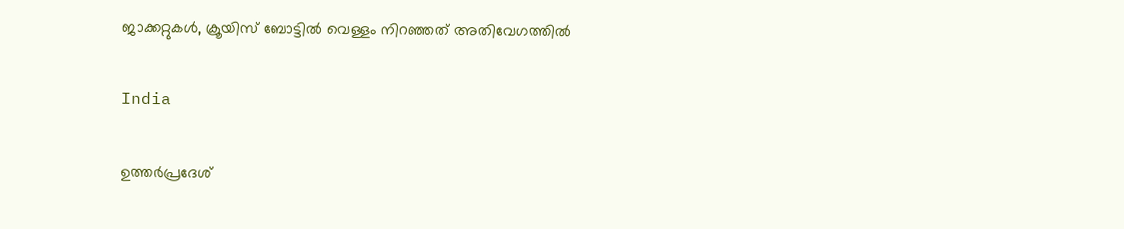ജാക്കറ്റുകൾ, ക്രൂയിസ് ബോട്ടിൽ വെള്ളം നിറഞ്ഞത് അതിവേഗത്തിൽ

India

ഉത്തർപ്രദേശ്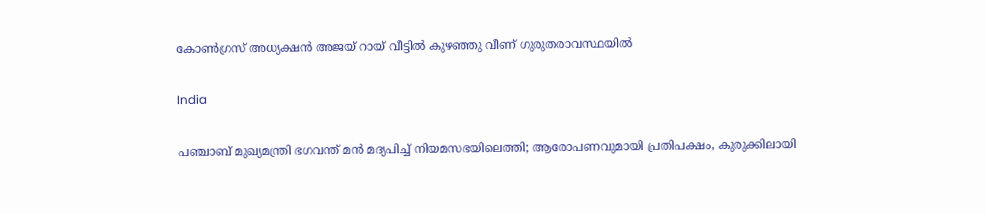കോൺഗ്രസ് അധ്യക്ഷൻ അജയ് റായ് വീട്ടിൽ കുഴഞ്ഞു വീണ് ഗുരുതരാവസ്ഥയിൽ

India

പഞ്ചാബ് മുഖ്യമന്ത്രി ഭഗവന്ത് മൻ മദ്യപിച്ച് നിയമസഭയിലെത്തി; ആരോപണവുമായി പ്രതിപക്ഷം, കുരുക്കിലായി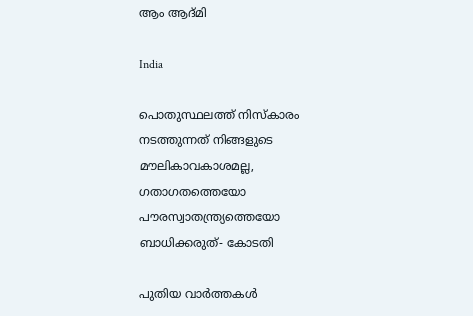ആം ആദ്മി

India

പൊതുസ്ഥലത്ത് നിസ്കാരം നടത്തുന്നത് നിങ്ങളുടെ മൗലികാവകാശമല്ല, ഗതാഗതത്തെയോ പൗരസ്വാതന്ത്ര്യത്തെയോ ബാധിക്കരുത്- കോടതി

പുതിയ വാര്‍ത്തകള്‍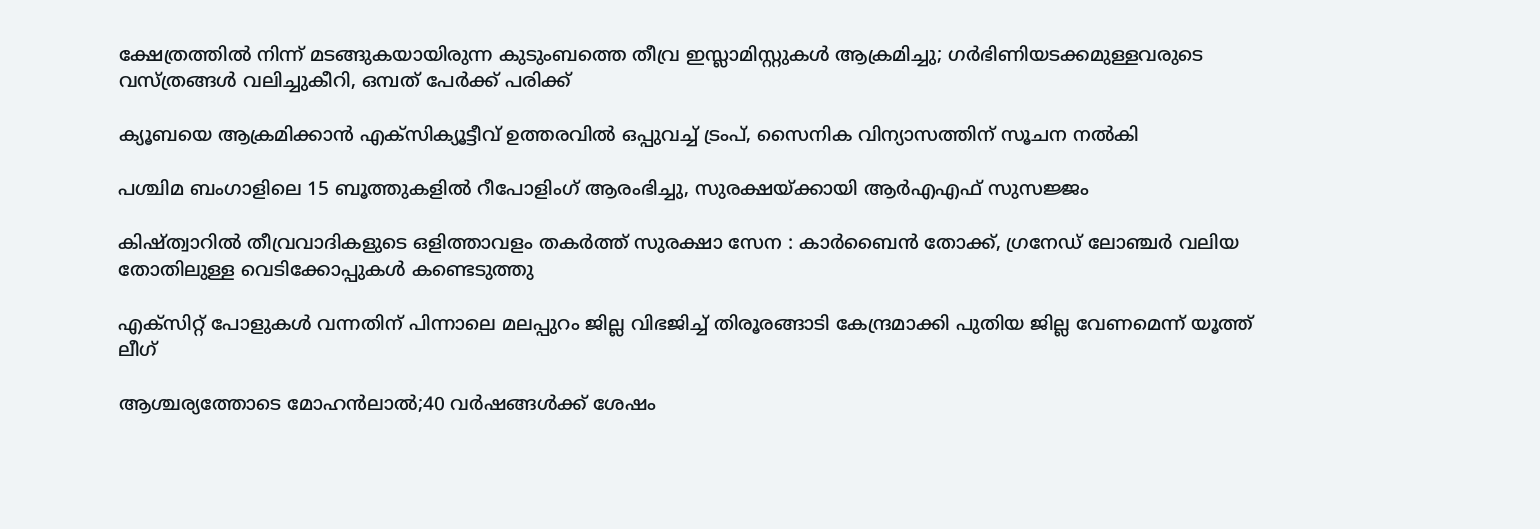ക്ഷേത്രത്തിൽ നിന്ന് മടങ്ങുകയായിരുന്ന കുടുംബത്തെ തീവ്ര ഇസ്ലാമിസ്റ്റുകൾ ആക്രമിച്ചു; ഗർഭിണിയടക്കമുള്ളവരുടെ വസ്ത്രങ്ങൾ വലിച്ചുകീറി, ഒമ്പത് പേർക്ക് പരിക്ക്

ക്യൂബയെ ആക്രമിക്കാൻ എക്സിക്യൂട്ടീവ് ഉത്തരവിൽ ഒപ്പുവച്ച് ട്രംപ്, സൈനിക വിന്യാസത്തിന് സൂചന നൽകി

പശ്ചിമ ബംഗാളിലെ 15 ബൂത്തുകളിൽ റീപോളിംഗ് ആരംഭിച്ചു, സുരക്ഷയ്‌ക്കായി ആർ‌എ‌എഫ് സുസജ്ജം

കിഷ്ത്വാറിൽ തീവ്രവാദികളുടെ ഒളിത്താവളം തകർത്ത് സുരക്ഷാ സേന : കാർബൈൻ തോക്ക്, ഗ്രനേഡ് ലോഞ്ചർ വലിയ തോതിലുള്ള വെടിക്കോപ്പുകൾ കണ്ടെടുത്തു

എക്സിറ്റ് പോളുകൾ വന്നതിന് പിന്നാലെ മലപ്പുറം ജില്ല വിഭജിച്ച് തിരൂരങ്ങാടി കേന്ദ്രമാക്കി പുതിയ ജില്ല വേണമെന്ന് യൂത്ത് ലീഗ്

ആശ്ചര്യത്തോടെ മോഹന്‍ലാല്‍;40 വര്‍ഷങ്ങള്‍ക്ക് ശേഷം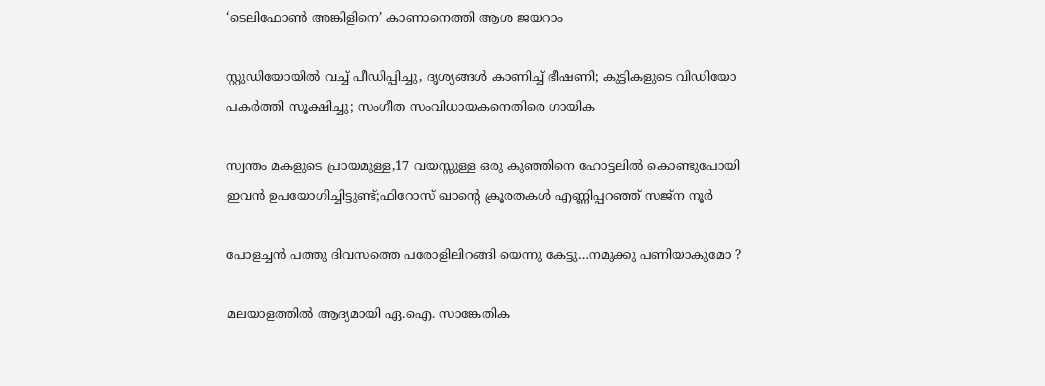‘ടെലിഫോണ്‍ അങ്കിളിനെ’ കാണാനെത്തി ആശ ജയറാം

സ്റ്റുഡിയോയില്‍ വച്ച് പീഡിപ്പിച്ചു, ദൃശ്യങ്ങള്‍ കാണിച്ച് ഭീഷണി; കുട്ടികളുടെ വിഡിയോ പകര്‍ത്തി സൂക്ഷിച്ചു; സംഗീത സംവിധായകനെതിരെ ഗായിക

സ്വന്തം മകളുടെ പ്രായമുള്ള,17 വയസ്സുള്ള ഒരു കുഞ്ഞിനെ ഹോട്ടലിൽ കൊണ്ടുപോയി ഇവൻ ഉപയോഗിച്ചിട്ടുണ്ട്;ഫിറോസ് ഖാന്റെ ക്രൂരതകൾ എണ്ണിപ്പറഞ്ഞ് സജ്ന നൂർ

പോളച്ചൻ പത്തു ദിവസത്തെ പരോളിലിറങ്ങി യെന്നു കേട്ടു…നമുക്കു പണിയാകുമോ ?

മലയാളത്തിൽ ആദ്യമായി ഏ.ഐ. സാങ്കേതിക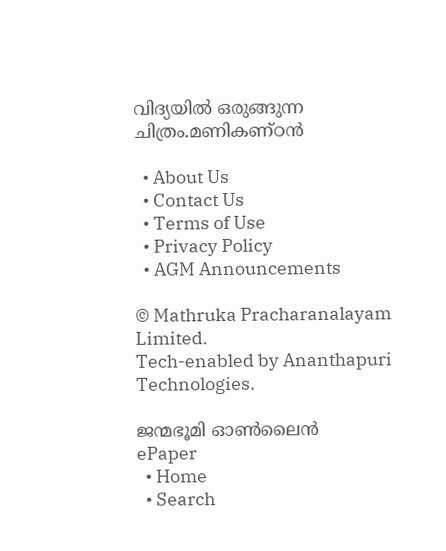വിദ്യയിൽ ഒരുങ്ങുന്ന ചിത്രം.മണികണ്ഠൻ

  • About Us
  • Contact Us
  • Terms of Use
  • Privacy Policy
  • AGM Announcements

© Mathruka Pracharanalayam Limited.
Tech-enabled by Ananthapuri Technologies.

ജന്മഭൂമി ഓണ്‍ലൈന്‍
ePaper
  • Home
  • Search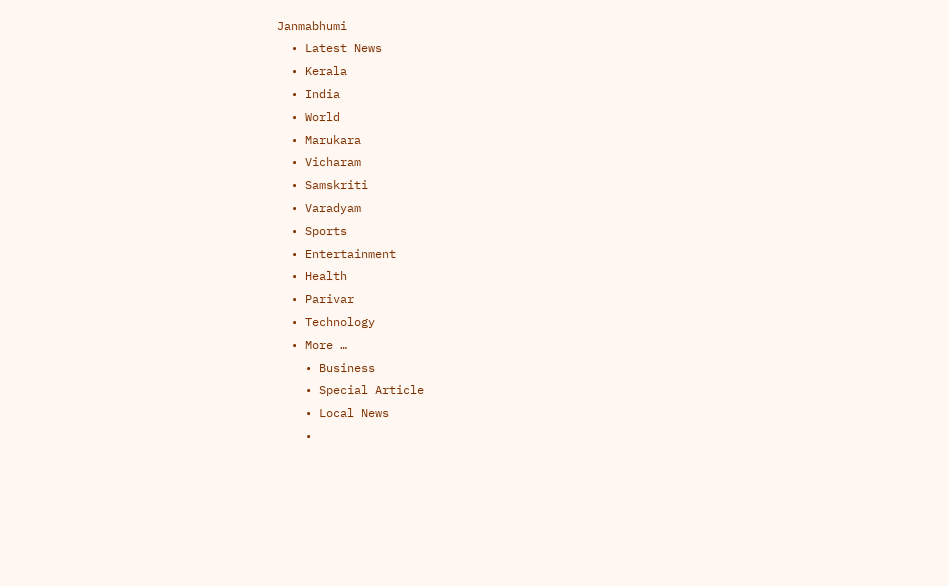Janmabhumi
  • Latest News
  • Kerala
  • India
  • World
  • Marukara
  • Vicharam
  • Samskriti
  • Varadyam
  • Sports
  • Entertainment
  • Health
  • Parivar
  • Technology
  • More …
    • Business
    • Special Article
    • Local News
    •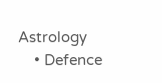Astrology
    • Defence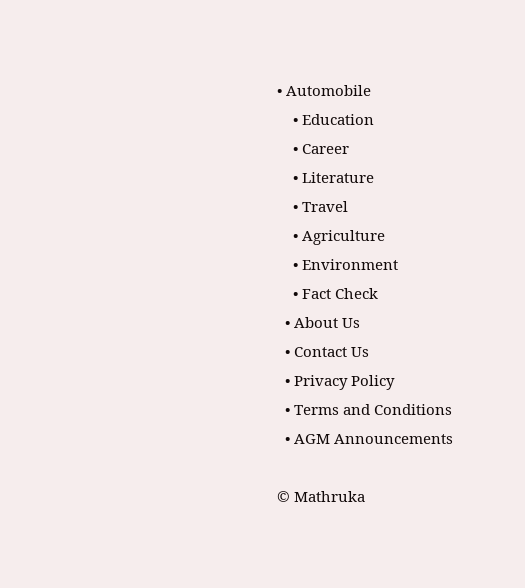• Automobile
    • Education
    • Career
    • Literature
    • Travel
    • Agriculture
    • Environment
    • Fact Check
  • About Us
  • Contact Us
  • Privacy Policy
  • Terms and Conditions
  • AGM Announcements

© Mathruka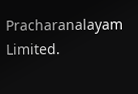Pracharanalayam Limited.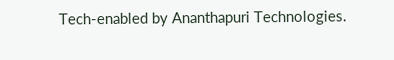Tech-enabled by Ananthapuri Technologies.